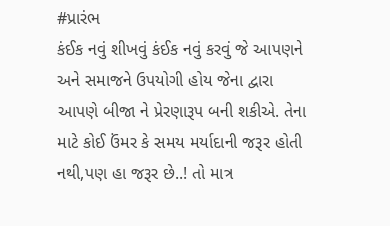#પ્રારંભ
કંઈક નવું શીખવું કંઈક નવું કરવું જે આપણને અને સમાજને ઉપયોગી હોય જેના દ્વારા આપણે બીજા ને પ્રેરણારૂપ બની શકીએ. તેના માટે કોઈ ઉંમર કે સમય મર્યાદાની જરૂર હોતી નથી,પણ હા જરૂર છે..! તો માત્ર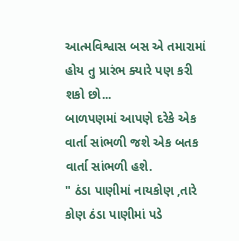આત્મવિશ્વાસ બસ એ તમારામાં હોય તુ પ્રારંભ ક્યારે પણ કરી શકો છો...
બાળપણમાં આપણે દરેકે એક વાર્તા સાંભળી જશે એક બતક વાર્તા સાંભળી હશે.
" ઠંડા પાણીમાં નાયકોણ ,તારે કોણ ઠંડા પાણીમાં પડે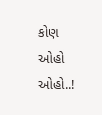કોણ ઓહો ઓહો..!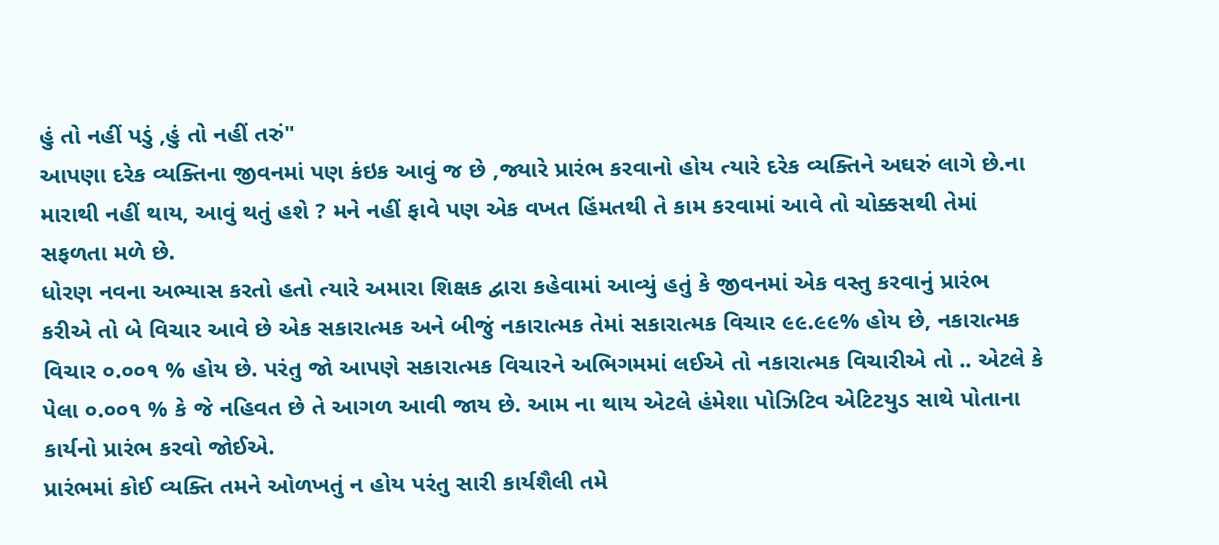હું તો નહીં પડું ,હું તો નહીં તરું"
આપણા દરેક વ્યક્તિના જીવનમાં પણ કંઇક આવું જ છે ,જ્યારે પ્રારંભ કરવાનો હોય ત્યારે દરેક વ્યક્તિને અઘરું લાગે છે.ના મારાથી નહીં થાય, આવું થતું હશે ? મને નહીં ફાવે પણ એક વખત હિંમતથી તે કામ કરવામાં આવે તો ચોક્કસથી તેમાં સફળતા મળે છે.
ધોરણ નવના અભ્યાસ કરતો હતો ત્યારે અમારા શિક્ષક દ્વારા કહેવામાં આવ્યું હતું કે જીવનમાં એક વસ્તુ કરવાનું પ્રારંભ કરીએ તો બે વિચાર આવે છે એક સકારાત્મક અને બીજું નકારાત્મક તેમાં સકારાત્મક વિચાર ૯૯.૯૯% હોય છે, નકારાત્મક વિચાર ૦.૦૦૧ % હોય છે. પરંતુ જો આપણે સકારાત્મક વિચારને અભિગમમાં લઈએ તો નકારાત્મક વિચારીએ તો .. એટલે કે પેલા ૦.૦૦૧ % કે જે નહિવત છે તે આગળ આવી જાય છે. આમ ના થાય એટલે હંમેશા પોઝિટિવ એટિટયુડ સાથે પોતાના કાર્યનો પ્રારંભ કરવો જોઈએ.
પ્રારંભમાં કોઈ વ્યક્તિ તમને ઓળખતું ન હોય પરંતુ સારી કાર્યશૈલી તમે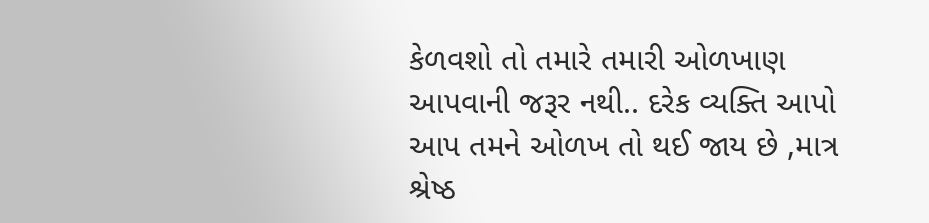કેળવશો તો તમારે તમારી ઓળખાણ આપવાની જરૂર નથી.. દરેક વ્યક્તિ આપો આપ તમને ઓળખ તો થઈ જાય છે ,માત્ર શ્રેષ્ઠ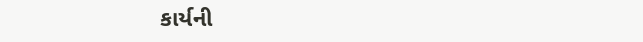કાર્યની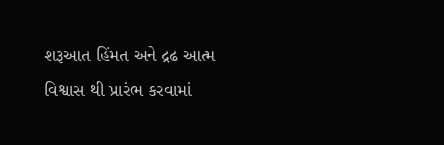શરૂઆત હિંમત અને દ્રઢ આત્મ વિશ્વાસ થી પ્રારંભ કરવામાં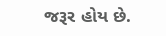જરૂર હોય છે.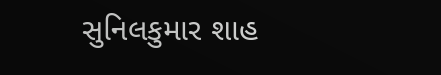સુનિલકુમાર શાહ